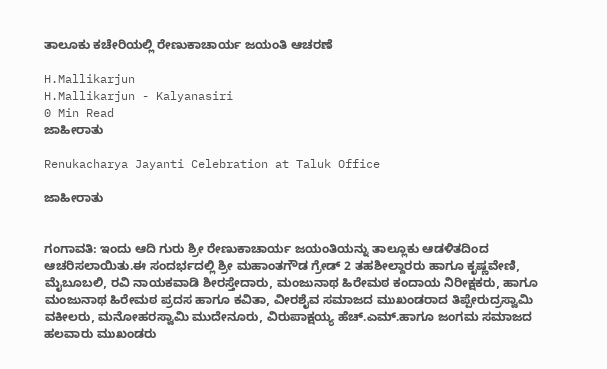ತಾಲೂಕು ಕಚೇರಿಯಲ್ಲಿ ರೇಣುಕಾಚಾರ್ಯ ಜಯಂತಿ ಆಚರಣೆ

H.Mallikarjun
H.Mallikarjun - Kalyanasiri
0 Min Read
ಜಾಹೀರಾತು

Renukacharya Jayanti Celebration at Taluk Office

ಜಾಹೀರಾತು


ಗಂಗಾವತಿ: ಇಂದು ಆದಿ ಗುರು ಶ್ರೀ ರೇಣುಕಾಚಾರ್ಯ ಜಯಂತಿಯನ್ನು ತಾಲ್ಲೂಕು ಆಡಳಿತದಿಂದ ಆಚರಿಸಲಾಯಿತು.ಈ ಸಂದರ್ಭದಲ್ಲಿ ಶ್ರೀ ಮಹಾಂತಗೌಡ ಗ್ರೇಡ್ 2 ತಹಶೀಲ್ದಾರರು ಹಾಗೂ ಕೃಷ್ಣವೇಣಿ, ಮೈಬೂಬಲಿ, ರವಿ ನಾಯಕವಾಡಿ ಶೀರಸ್ತೇದಾರು, ಮಂಜುನಾಥ ಹಿರೇಮಠ ಕಂದಾಯ ನಿರೀಕ್ಷಕರು, ಹಾಗೂ ಮಂಜುನಾಥ ಹಿರೇಮಠ ಪ್ರದಸ ಹಾಗೂ ಕವಿತಾ, ವೀರಶೈವ ಸಮಾಜದ ಮುಖಂಡರಾದ ತಿಪ್ಪೇರುದ್ರಸ್ವಾಮಿ ವಕೀಲರು, ಮನೋಹರಸ್ವಾಮಿ ಮುದೇನೂರು, ವಿರುಪಾಕ್ಷಯ್ಯ ಹೆಚ್.ಎಮ್.ಹಾಗೂ ಜಂಗಮ ಸಮಾಜದ ಹಲವಾರು ಮುಖಂಡರು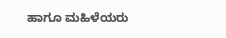ಹಾಗೂ ಮಹಿಳೆಯರು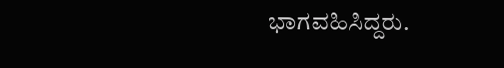ಭಾಗವಹಿಸಿದ್ದರು.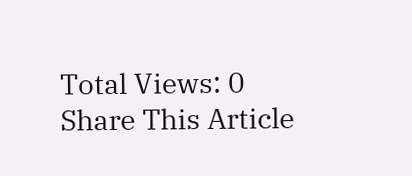Total Views: 0
Share This Article